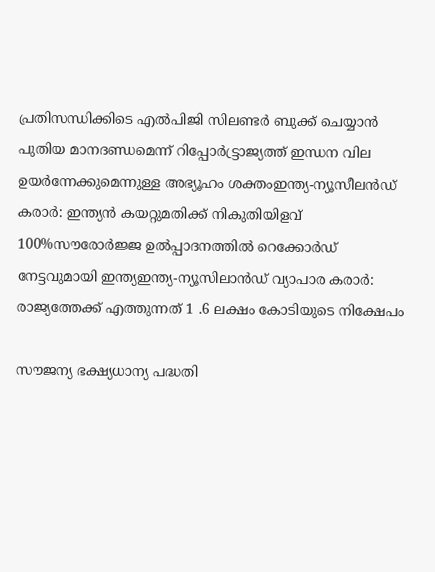പ്രതിസന്ധിക്കിടെ എൽപിജി സിലണ്ടർ ബുക്ക് ചെയ്യാൻ പുതിയ മാനദണ്ഡമെന്ന് റിപ്പോര്‍ട്ട്രാജ്യത്ത് ഇന്ധന വില ഉയർന്നേക്കുമെന്നുള്ള അഭ്യൂഹം ശക്തംഇന്ത്യ-ന്യൂസീലൻഡ് കരാർ: ഇന്ത്യൻ കയറ്റുമതിക്ക് നികുതിയിളവ് 100%സൗരോർജ്ജ ഉൽപ്പാദനത്തിൽ റെക്കോർഡ് നേട്ടവുമായി ഇന്ത്യഇന്ത്യ-ന്യൂസിലാൻഡ് വ്യാപാര കരാർ: രാജ്യത്തേക്ക് എത്തുന്നത് 1 .6 ലക്ഷം കോടിയുടെ നിക്ഷേപം

സൗജന്യ ഭക്ഷ്യധാന്യ പദ്ധതി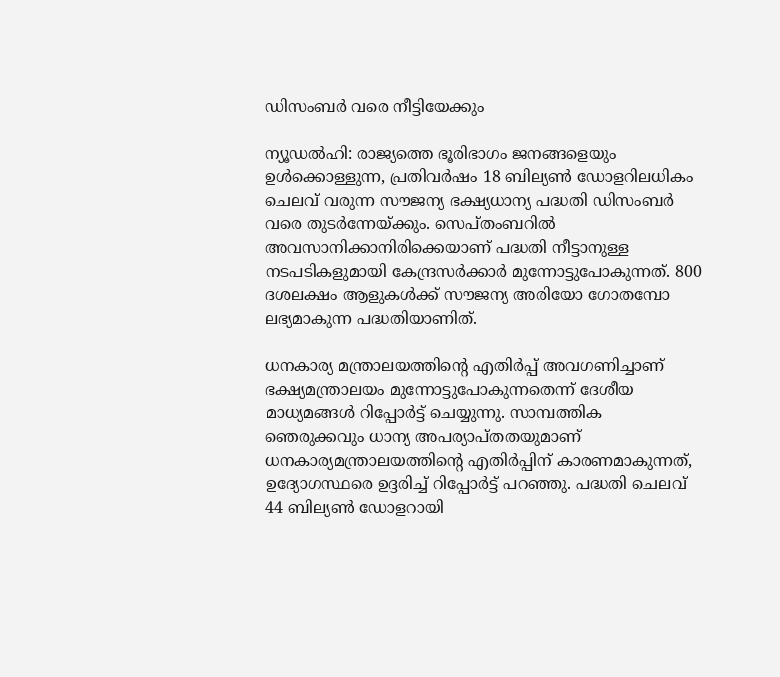ഡിസംബര്‍ വരെ നീട്ടിയേക്കും

ന്യൂഡല്‍ഹി: രാജ്യത്തെ ഭൂരിഭാഗം ജനങ്ങളെയും ഉള്‍ക്കൊള്ളുന്ന, പ്രതിവര്‍ഷം 18 ബില്യണ്‍ ഡോളറിലധികം ചെലവ് വരുന്ന സൗജന്യ ഭക്ഷ്യധാന്യ പദ്ധതി ഡിസംബര്‍ വരെ തുടര്‍ന്നേയ്ക്കും. സെപ്തംബറില്‍ അവസാനിക്കാനിരിക്കെയാണ് പദ്ധതി നീട്ടാനുള്ള നടപടികളുമായി കേന്ദ്രസര്‍ക്കാര്‍ മുന്നോട്ടുപോകുന്നത്. 800 ദശലക്ഷം ആളുകള്‍ക്ക് സൗജന്യ അരിയോ ഗോതമ്പോ ലഭ്യമാകുന്ന പദ്ധതിയാണിത്.

ധനകാര്യ മന്ത്രാലയത്തിന്റെ എതിര്‍പ്പ് അവഗണിച്ചാണ് ഭക്ഷ്യമന്ത്രാലയം മുന്നോട്ടുപോകുന്നതെന്ന് ദേശീയ മാധ്യമങ്ങള്‍ റിപ്പോര്‍ട്ട് ചെയ്യുന്നു. സാമ്പത്തിക ഞെരുക്കവും ധാന്യ അപര്യാപ്തതയുമാണ് ധനകാര്യമന്ത്രാലയത്തിന്റെ എതിര്‍പ്പിന് കാരണമാകുന്നത്, ഉദ്യോഗസ്ഥരെ ഉദ്ദരിച്ച് റിപ്പോര്‍ട്ട് പറഞ്ഞു. പദ്ധതി ചെലവ് 44 ബില്യണ്‍ ഡോളറായി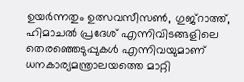ഉയര്‍ന്നതും ഉത്സവസീസണ്‍, ഗുജ്‌റാത്ത്, ഹിമാചല്‍ പ്രദേശ് എന്നിവിടങ്ങളിലെ തെരഞ്ഞെടുപ്പുകള്‍ എന്നിവയുമാണ് ധനകാര്യമന്ത്രാലയത്തെ മാറ്റി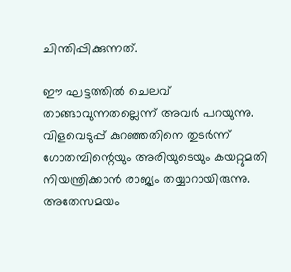ചിന്തിപ്പിക്കുന്നത്.

ഈ ഘട്ടത്തില്‍ ചെലവ് താങ്ങാവുന്നതല്ലെന്ന് അവര്‍ പറയുന്നു. വിളവെടുപ്പ് കുറഞ്ഞതിനെ തുടര്‍ന്ന് ഗോതമ്പിന്റെയും അരിയുടെയും കയറ്റുമതി നിയന്ത്രിക്കാന്‍ രാജ്യം തയ്യാറായിരുന്നു. അതേസമയം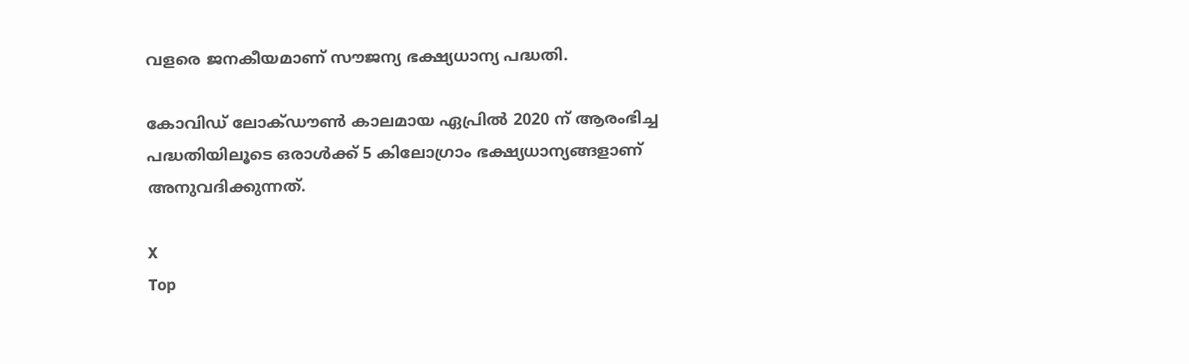വളരെ ജനകീയമാണ് സൗജന്യ ഭക്ഷ്യധാന്യ പദ്ധതി.

കോവിഡ് ലോക്ഡൗണ്‍ കാലമായ ഏപ്രില്‍ 2020 ന് ആരംഭിച്ച പദ്ധതിയിലൂടെ ഒരാള്‍ക്ക് 5 കിലോഗ്രാം ഭക്ഷ്യധാന്യങ്ങളാണ് അനുവദിക്കുന്നത്.

X
Top